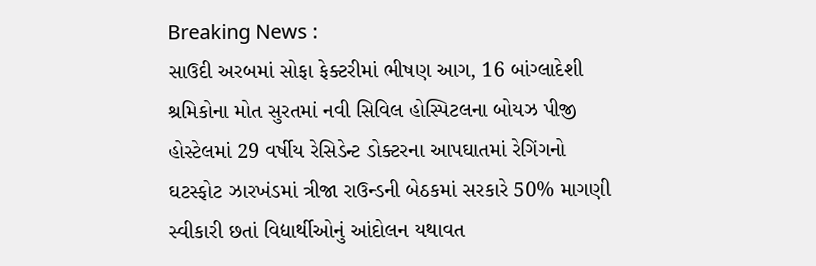Breaking News :
સાઉદી અરબમાં સોફા ફેક્ટરીમાં ભીષણ આગ, 16 બાંગ્લાદેશી શ્રમિકોના મોત સુરતમાં નવી સિવિલ હોસ્પિટલના બોયઝ પીજી હોસ્ટેલમાં 29 વર્ષીય રેસિડેન્ટ ડોક્ટરના આપઘાતમાં રેગિંગનો ઘટસ્ફોટ ઝારખંડમાં ત્રીજા રાઉન્ડની બેઠકમાં સરકારે 50% માગણી સ્વીકારી છતાં વિદ્યાર્થીઓનું આંદોલન યથાવત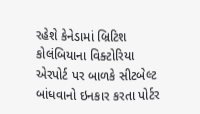રહેશે કેનેડામાં બ્રિટિશ કોલંબિયાના વિક્ટોરિયા એરપોર્ટ પર બાળકે સીટબેલ્ટ બાંધવાનો ઇનકાર કરતા પોર્ટર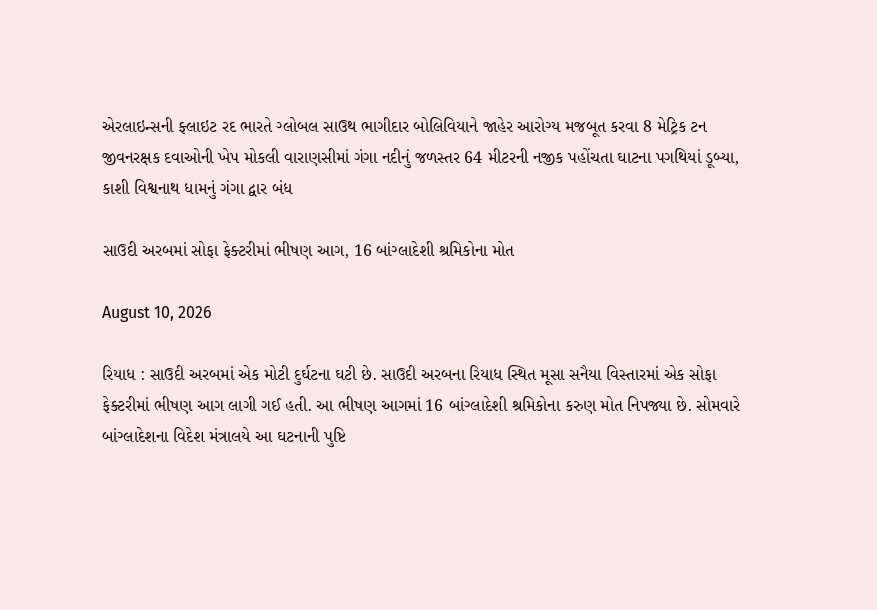એરલાઇન્સની ફ્લાઇટ રદ ભારતે ગ્લોબલ સાઉથ ભાગીદાર બોલિવિયાને જાહેર આરોગ્ય મજબૂત કરવા 8 મેટ્રિક ટન જીવનરક્ષક દવાઓની ખેપ મોકલી વારાણસીમાં ગંગા નદીનું જળસ્તર 64 મીટરની નજીક પહોંચતા ઘાટના પગથિયાં ડૂબ્યા, કાશી વિશ્વનાથ ધામનું ગંગા દ્વાર બંધ

સાઉદી અરબમાં સોફા ફેક્ટરીમાં ભીષણ આગ, 16 બાંગ્લાદેશી શ્રમિકોના મોત

August 10, 2026

રિયાધ : સાઉદી અરબમાં એક મોટી દુર્ઘટના ઘટી છે. સાઉદી અરબના રિયાધ સ્થિત મૂસા સનૈયા વિસ્તારમાં એક સોફા ફેક્ટરીમાં ભીષણ આગ લાગી ગઈ હતી. આ ભીષણ આગમાં 16 બાંગ્લાદેશી શ્રમિકોના કરુણ મોત નિપજ્યા છે. સોમવારે બાંગ્લાદેશના વિદેશ મંત્રાલયે આ ઘટનાની પુષ્ટિ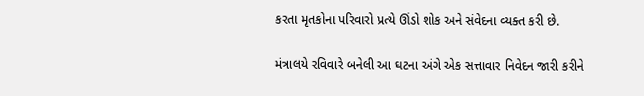કરતા મૃતકોના પરિવારો પ્રત્યે ઊંડો શોક અને સંવેદના વ્યક્ત કરી છે.

મંત્રાલયે રવિવારે બનેલી આ ઘટના અંગે એક સત્તાવાર નિવેદન જારી કરીને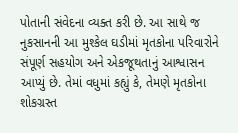પોતાની સંવેદના વ્યક્ત કરી છે. આ સાથે જ નુકસાનની આ મુશ્કેલ ઘડીમાં મૃતકોના પરિવારોને સંપૂર્ણ સહયોગ અને એકજૂથતાનું આશ્વાસન આપ્યું છે. તેમાં વધુમાં કહ્યું કે, તેમણે મૃતકોના શોકગ્રસ્ત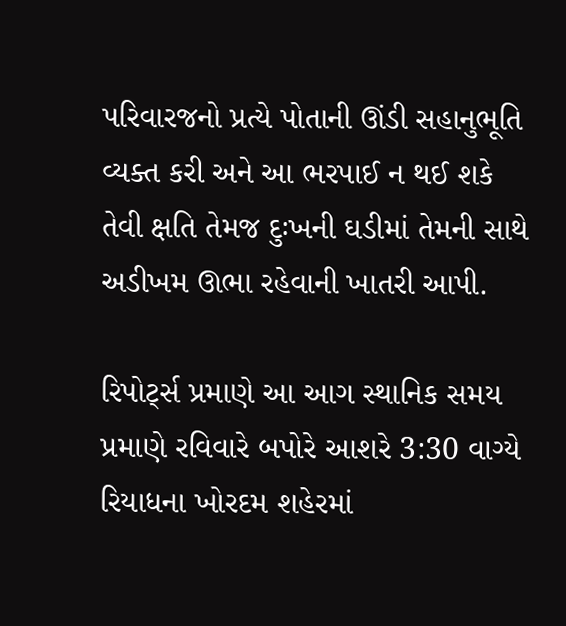પરિવારજનો પ્રત્યે પોતાની ઊંડી સહાનુભૂતિ વ્યક્ત કરી અને આ ભરપાઈ ન થઈ શકે તેવી ક્ષતિ તેમજ દુઃખની ઘડીમાં તેમની સાથે અડીખમ ઊભા રહેવાની ખાતરી આપી.

રિપોર્ટ્સ પ્રમાણે આ આગ સ્થાનિક સમય પ્રમાણે રવિવારે બપોરે આશરે 3:30 વાગ્યે રિયાધના ખોરદમ શહેરમાં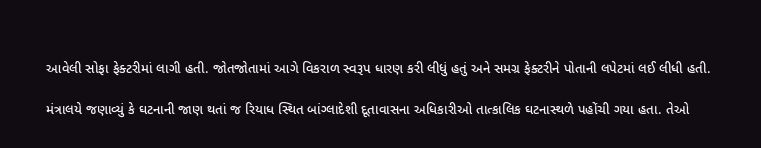આવેલી સોફા ફેક્ટરીમાં લાગી હતી. જોતજોતામાં આગે વિકરાળ સ્વરૂપ ધારણ કરી લીધું હતું અને સમગ્ર ફેક્ટરીને પોતાની લપેટમાં લઈ લીધી હતી.

મંત્રાલયે જણાવ્યું કે ઘટનાની જાણ થતાં જ રિયાધ સ્થિત બાંગ્લાદેશી દૂતાવાસના અધિકારીઓ તાત્કાલિક ઘટનાસ્થળે પહોંચી ગયા હતા. તેઓ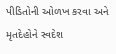પીડિતોની ઓળખ કરવા અને મૃતદેહોને સ્વદેશ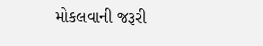મોકલવાની જરૂરી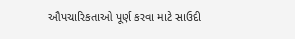ઔપચારિકતાઓ પૂર્ણ કરવા માટે સાઉદી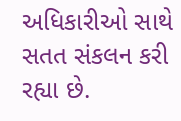અધિકારીઓ સાથે સતત સંકલન કરી રહ્યા છે.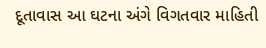દૂતાવાસ આ ઘટના અંગે વિગતવાર માહિતી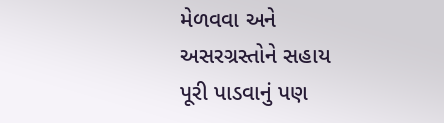મેળવવા અને અસરગ્રસ્તોને સહાય પૂરી પાડવાનું પણ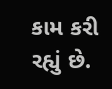કામ કરી રહ્યું છે.